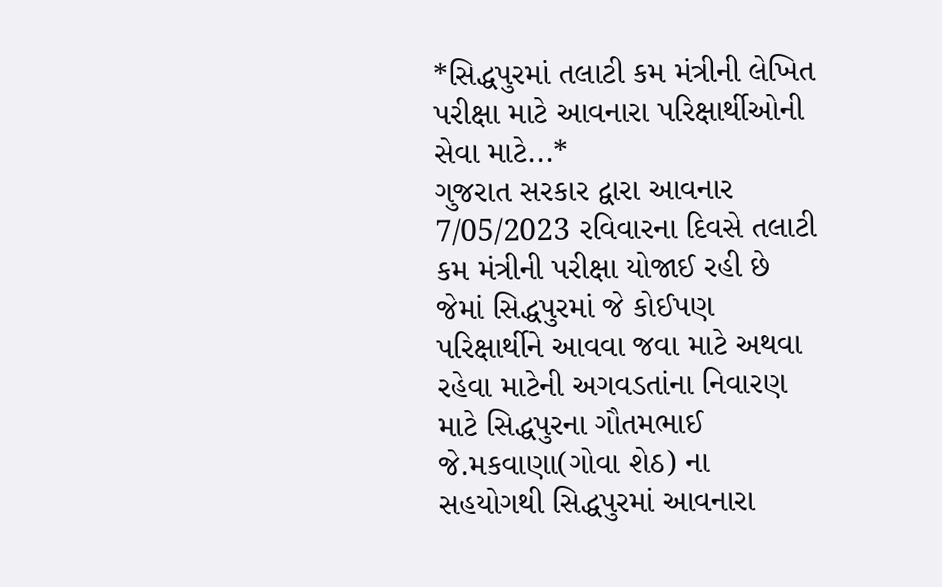*સિદ્ધપુરમાં તલાટી કમ મંત્રીની લેખિત પરીક્ષા માટે આવનારા પરિક્ષાર્થીઓની સેવા માટે...*
ગુજરાત સરકાર દ્વારા આવનાર 7/05/2023 રવિવારના દિવસે તલાટી કમ મંત્રીની પરીક્ષા યોજાઈ રહી છે જેમાં સિદ્ધપુરમાં જે કોઈપણ પરિક્ષાર્થીને આવવા જવા માટે અથવા રહેવા માટેની અગવડતાંના નિવારણ માટે સિદ્ધપુરના ગૌતમભાઈ જે.મકવાણા(ગોવા શેઠ) ના સહયોગથી સિદ્ધપુરમાં આવનારા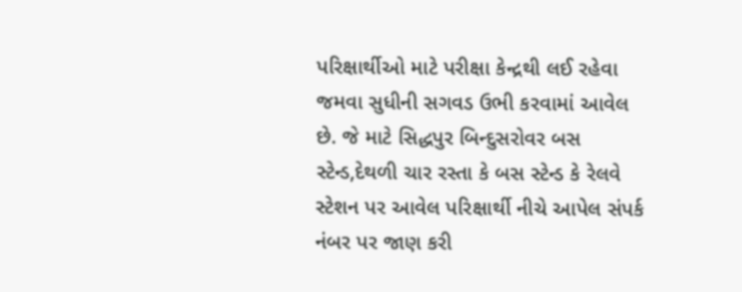પરિક્ષાર્થીઓ માટે પરીક્ષા કેન્દ્રથી લઈ રહેવા જમવા સુધીની સગવડ ઉભી કરવામાં આવેલ છે. જે માટે સિદ્ધપુર બિન્દુસરોવર બસ સ્ટેન્ડ,દેથળી ચાર રસ્તા કે બસ સ્ટેન્ડ કે રેલવે સ્ટેશન પર આવેલ પરિક્ષાર્થી નીચે આપેલ સંપર્ક નંબર પર જાણ કરી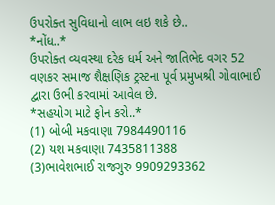ઉપરોક્ત સુવિધાનો લાભ લઇ શકે છે..
*નોંધ..*
ઉપરોક્ત વ્યવસ્થા દરેક ધર્મ અને જાતિભેદ વગર 52 વણકર સમાજ શૈક્ષણિક ટ્રસ્ટના પૂર્વ પ્રમુખશ્રી ગોવાભાઈ દ્વારા ઉભી કરવામાં આવેલ છે.
*સહયોગ માટે ફોન કરો..*
(1) બોબી મકવાણા 7984490116
(2) યશ મકવાણા 7435811388
(3)ભાવેશભાઈ રાજગુરુ 9909293362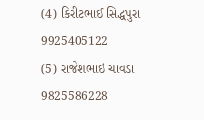(4) કિરીટભાઈ સિદ્ધપુરા 9925405122
(5) રાજેશભાઇ ચાવડા 9825586228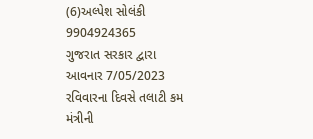(6)અલ્પેશ સોલંકી 9904924365
ગુજરાત સરકાર દ્વારા આવનાર 7/05/2023 રવિવારના દિવસે તલાટી કમ મંત્રીની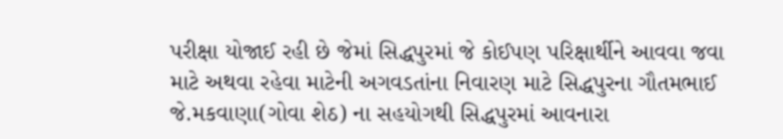પરીક્ષા યોજાઈ રહી છે જેમાં સિદ્ધપુરમાં જે કોઈપણ પરિક્ષાર્થીને આવવા જવા માટે અથવા રહેવા માટેની અગવડતાંના નિવારણ માટે સિદ્ધપુરના ગૌતમભાઈ જે.મકવાણા(ગોવા શેઠ) ના સહયોગથી સિદ્ધપુરમાં આવનારા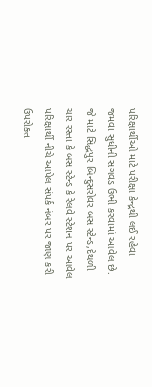પરિક્ષાર્થીઓ માટે પરીક્ષા કેન્દ્રથી લઈ રહેવા જમવા સુધીની સગવડ ઉભી કરવામાં આવેલ છે. જે માટે સિદ્ધપુર બિન્દુસરોવર બસ સ્ટેન્ડ,દેથળી ચાર રસ્તા કે બસ સ્ટેન્ડ કે રેલવે સ્ટેશન પર આવેલ પરિક્ષાર્થી નીચે આપેલ સંપર્ક નંબર પર જાણ કરી ઉપરોક્ત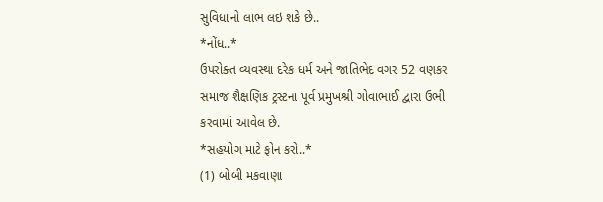સુવિધાનો લાભ લઇ શકે છે..
*નોંધ..*
ઉપરોક્ત વ્યવસ્થા દરેક ધર્મ અને જાતિભેદ વગર 52 વણકર સમાજ શૈક્ષણિક ટ્રસ્ટના પૂર્વ પ્રમુખશ્રી ગોવાભાઈ દ્વારા ઉભી કરવામાં આવેલ છે.
*સહયોગ માટે ફોન કરો..*
(1) બોબી મકવાણા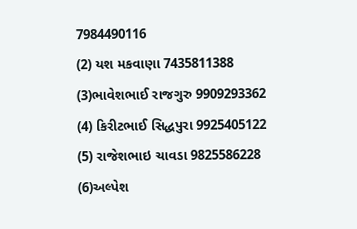7984490116
(2) યશ મકવાણા 7435811388
(3)ભાવેશભાઈ રાજગુરુ 9909293362
(4) કિરીટભાઈ સિદ્ધપુરા 9925405122
(5) રાજેશભાઇ ચાવડા 9825586228
(6)અલ્પેશ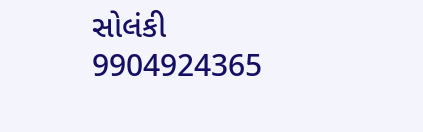સોલંકી 9904924365